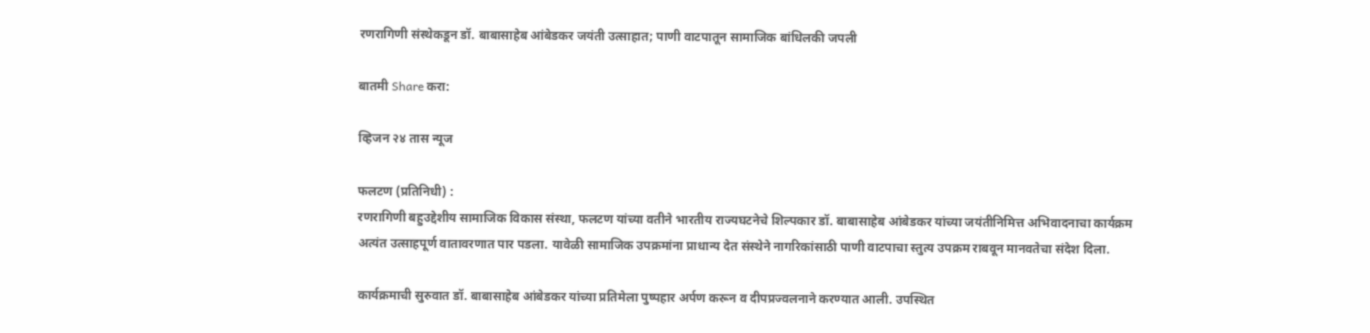रणरागिणी संस्थेकडून डॉ. बाबासाहेब आंबेडकर जयंती उत्साहात; पाणी वाटपातून सामाजिक बांधिलकी जपली

बातमी Share करा:

व्हिजन २४ तास न्यूज

फलटण (प्रतिनिधी) :
रणरागिणी बहुउद्देशीय सामाजिक विकास संस्था, फलटण यांच्या वतीने भारतीय राज्यघटनेचे शिल्पकार डॉ. बाबासाहेब आंबेडकर यांच्या जयंतीनिमित्त अभिवादनाचा कार्यक्रम अत्यंत उत्साहपूर्ण वातावरणात पार पडला. यावेळी सामाजिक उपक्रमांना प्राधान्य देत संस्थेने नागरिकांसाठी पाणी वाटपाचा स्तुत्य उपक्रम राबवून मानवतेचा संदेश दिला.

कार्यक्रमाची सुरुवात डॉ. बाबासाहेब आंबेडकर यांच्या प्रतिमेला पुष्पहार अर्पण करून व दीपप्रज्वलनाने करण्यात आली. उपस्थित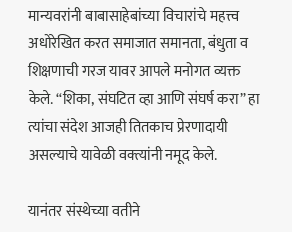मान्यवरांनी बाबासाहेबांच्या विचारांचे महत्त्व अधोरेखित करत समाजात समानता, बंधुता व शिक्षणाची गरज यावर आपले मनोगत व्यक्त केले. “शिका, संघटित व्हा आणि संघर्ष करा” हा त्यांचा संदेश आजही तितकाच प्रेरणादायी असल्याचे यावेळी वक्त्यांनी नमूद केले.

यानंतर संस्थेच्या वतीने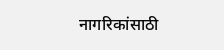नागरिकांसाठी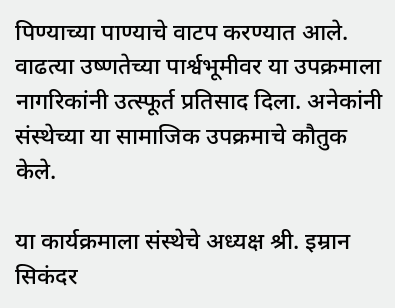पिण्याच्या पाण्याचे वाटप करण्यात आले. वाढत्या उष्णतेच्या पार्श्वभूमीवर या उपक्रमाला नागरिकांनी उत्स्फूर्त प्रतिसाद दिला. अनेकांनी संस्थेच्या या सामाजिक उपक्रमाचे कौतुक केले.

या कार्यक्रमाला संस्थेचे अध्यक्ष श्री. इम्रान सिकंदर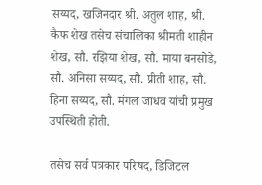सय्यद, खजिनदार श्री. अतुल शाह, श्री. कैफ शेख तसेच संचालिका श्रीमती शाहीन शेख, सौ. रझिया शेख, सौ. माया बनसोडे, सौ. अनिसा सय्यद, सौ. प्रीती शाह, सौ. हिना सय्यद, सौ. मंगल जाधव यांची प्रमुख उपस्थिती होती.

तसेच सर्व पत्रकार परिषद, डिजिटल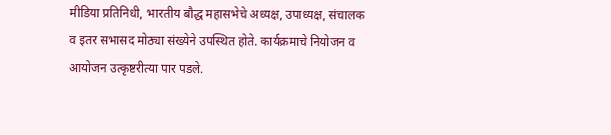मीडिया प्रतिनिधी, भारतीय बौद्ध महासभेचे अध्यक्ष, उपाध्यक्ष, संचालक व इतर सभासद मोठ्या संख्येने उपस्थित होते. कार्यक्रमाचे नियोजन व आयोजन उत्कृष्टरीत्या पार पडले.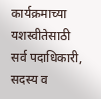कार्यक्रमाच्या यशस्वीतेसाठी सर्व पदाधिकारी, सदस्य व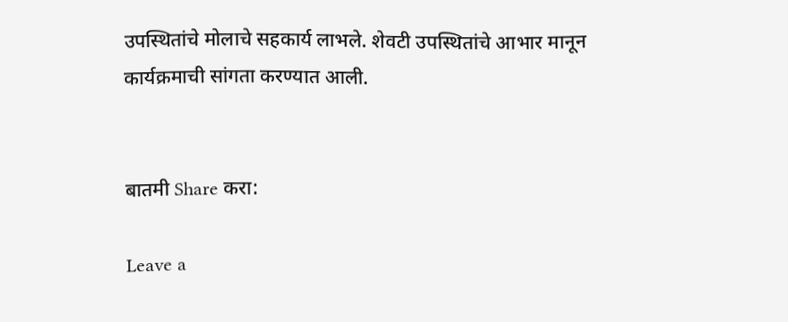उपस्थितांचे मोलाचे सहकार्य लाभले. शेवटी उपस्थितांचे आभार मानून कार्यक्रमाची सांगता करण्यात आली.


बातमी Share करा:

Leave a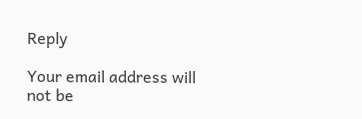Reply

Your email address will not be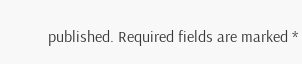published. Required fields are marked *